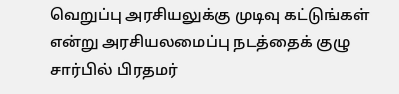வெறுப்பு அரசியலுக்கு முடிவு கட்டுங்கள் என்று அரசியலமைப்பு நடத்தைக் குழு சார்பில் பிரதமர்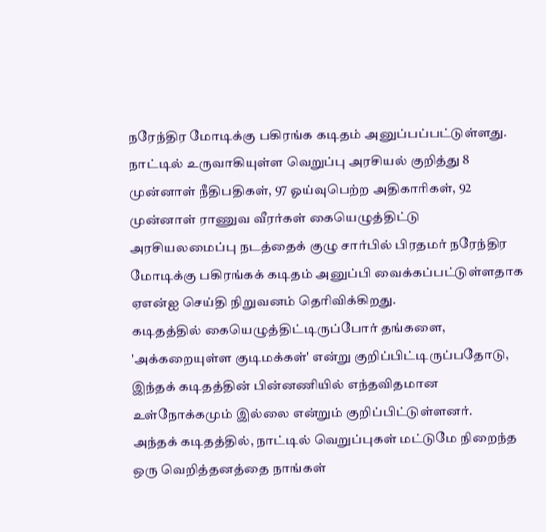நரேந்திர மோடிக்கு பகிரங்க கடிதம் அனுப்பப்பட்டுள்ளது.
நாட்டில் உருவாகியுள்ள வெறுப்பு அரசியல் குறித்து 8 முன்னாள் நீதிபதிகள், 97 ஓய்வுபெற்ற அதிகாரிகள், 92 முன்னாள் ராணுவ வீரர்கள் கையெழுத்திட்டு அரசியலமைப்பு நடத்தைக் குழு சார்பில் பிரதமர் நரேந்திர மோடிக்கு பகிரங்கக் கடிதம் அனுப்பி வைக்கப்பட்டுள்ளதாக ஏஎன்ஐ செய்தி நிறுவனம் தெரிவிக்கிறது.
கடிதத்தில் கையெழுத்திட்டிருப்போர் தங்களை, 'அக்கறையுள்ள குடிமக்கள்' என்று குறிப்பிட்டிருப்பதோடு, இந்தக் கடிதத்தின் பின்னணியில் எந்தவிதமான உள்நோக்கமும் இல்லை என்றும் குறிப்பிட்டுள்ளனர்.
அந்தக் கடிதத்தில், நாட்டில் வெறுப்புகள் மட்டுமே நிறைந்த ஒரு வெறித்தனத்தை நாங்கள்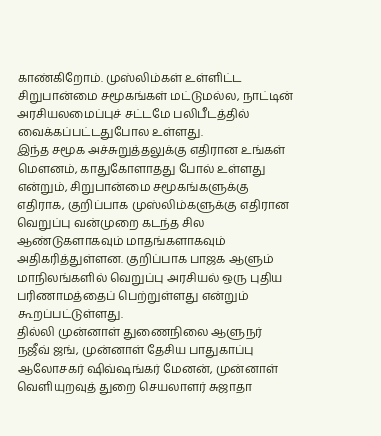காண்கிறோம். முஸ்லிம்கள் உள்ளிட்ட சிறுபான்மை சமூகங்கள் மட்டுமல்ல, நாட்டின் அரசியலமைப்புச் சட்டமே பலிபீடத்தில் வைக்கப்பட்டதுபோல உள்ளது.
இந்த சமூக அச்சுறுத்தலுக்கு எதிரான உங்கள் மௌனம், காதுகோளாதது போல் உள்ளது என்றும், சிறுபான்மை சமூகங்களுக்கு எதிராக, குறிப்பாக முஸ்லிம்களுக்கு எதிரான வெறுப்பு வன்முறை கடந்த சில ஆண்டுகளாகவும் மாதங்களாகவும் அதிகரித்துள்ளன. குறிப்பாக பாஜக ஆளும் மாநிலங்களில் வெறுப்பு அரசியல் ஒரு புதிய பரிணாமத்தைப் பெற்றுள்ளது என்றும் கூறப்பட்டுள்ளது.
தில்லி முன்னாள் துணைநிலை ஆளுநர் நஜீவ் ஜங், முன்னாள் தேசிய பாதுகாப்பு ஆலோசகர் ஷிவ்ஷங்கர் மேனன், முன்னாள் வெளியுறவுத் துறை செயலாளர் சுஜாதா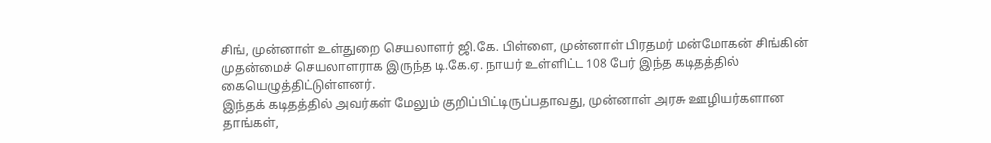சிங், முன்னாள் உள்துறை செயலாளர் ஜி.கே. பிள்ளை, முன்னாள் பிரதமர் மன்மோகன் சிங்கின் முதன்மைச் செயலாளராக இருந்த டி.கே.ஏ. நாயர் உள்ளிட்ட 108 பேர் இந்த கடிதத்தில் கையெழுத்திட்டுள்ளனர்.
இந்தக் கடிதத்தில் அவர்கள் மேலும் குறிப்பிட்டிருப்பதாவது, முன்னாள் அரசு ஊழியர்களான தாங்கள்,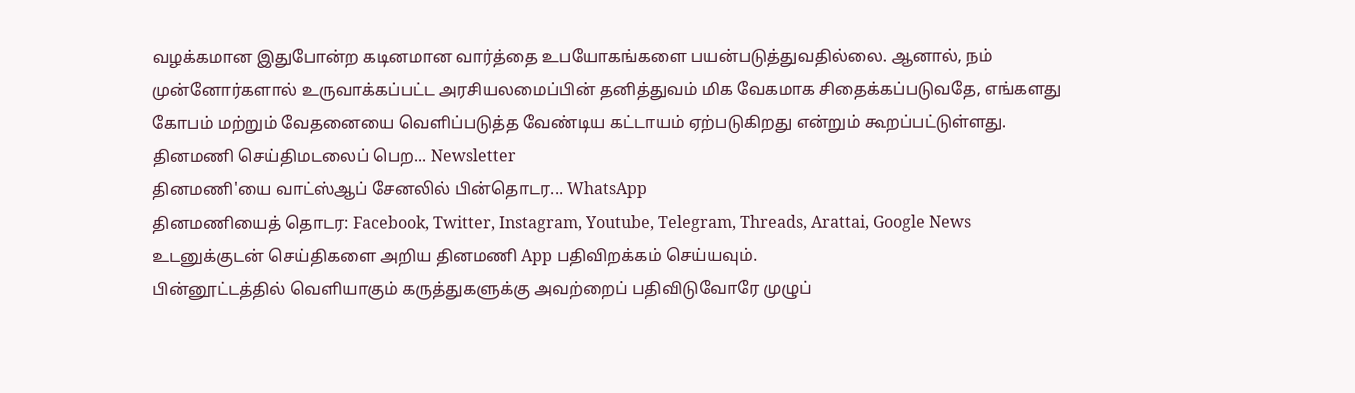வழக்கமான இதுபோன்ற கடினமான வார்த்தை உபயோகங்களை பயன்படுத்துவதில்லை. ஆனால், நம் முன்னோர்களால் உருவாக்கப்பட்ட அரசியலமைப்பின் தனித்துவம் மிக வேகமாக சிதைக்கப்படுவதே, எங்களது கோபம் மற்றும் வேதனையை வெளிப்படுத்த வேண்டிய கட்டாயம் ஏற்படுகிறது என்றும் கூறப்பட்டுள்ளது.
தினமணி செய்திமடலைப் பெற... Newsletter
தினமணி'யை வாட்ஸ்ஆப் சேனலில் பின்தொடர... WhatsApp
தினமணியைத் தொடர: Facebook, Twitter, Instagram, Youtube, Telegram, Threads, Arattai, Google News
உடனுக்குடன் செய்திகளை அறிய தினமணி App பதிவிறக்கம் செய்யவும்.
பின்னூட்டத்தில் வெளியாகும் கருத்துகளுக்கு அவற்றைப் பதிவிடுவோரே முழுப்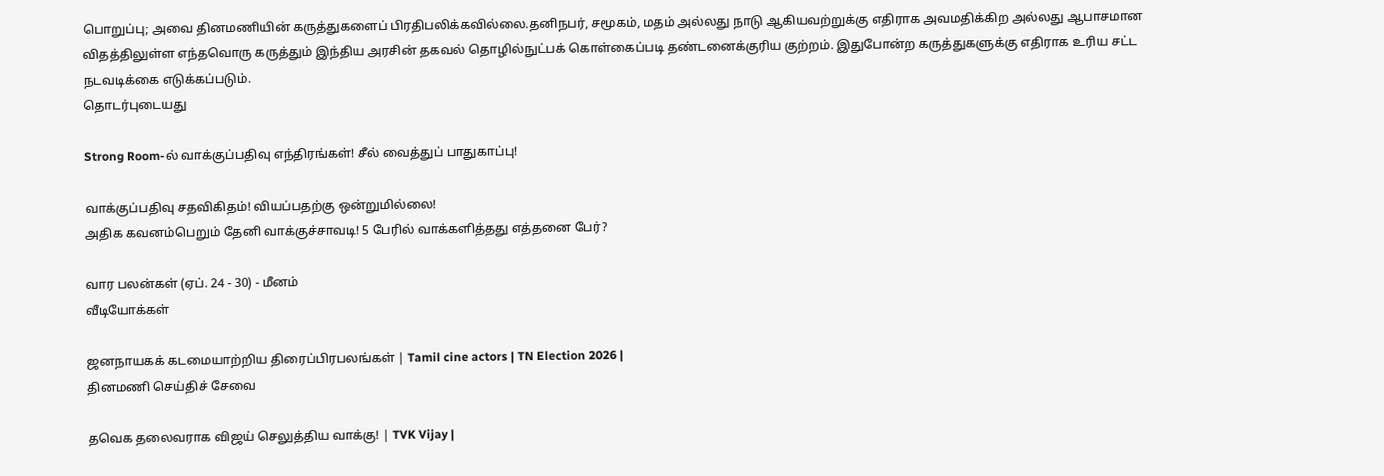பொறுப்பு; அவை தினமணியின் கருத்துகளைப் பிரதிபலிக்கவில்லை.தனிநபர், சமூகம், மதம் அல்லது நாடு ஆகியவற்றுக்கு எதிராக அவமதிக்கிற அல்லது ஆபாசமான விதத்திலுள்ள எந்தவொரு கருத்தும் இந்திய அரசின் தகவல் தொழில்நுட்பக் கொள்கைப்படி தண்டனைக்குரிய குற்றம். இதுபோன்ற கருத்துகளுக்கு எதிராக உரிய சட்ட நடவடிக்கை எடுக்கப்படும்.
தொடர்புடையது

Strong Room-ல் வாக்குப்பதிவு எந்திரங்கள்! சீல் வைத்துப் பாதுகாப்பு!

வாக்குப்பதிவு சதவிகிதம்! வியப்பதற்கு ஒன்றுமில்லை!
அதிக கவனம்பெறும் தேனி வாக்குச்சாவடி! 5 பேரில் வாக்களித்தது எத்தனை பேர்?

வார பலன்கள் (ஏப். 24 - 30) - மீனம்
வீடியோக்கள்

ஜனநாயகக் கடமையாற்றிய திரைப்பிரபலங்கள் | Tamil cine actors | TN Election 2026 |
தினமணி செய்திச் சேவை

தவெக தலைவராக விஜய் செலுத்திய வாக்கு! | TVK Vijay |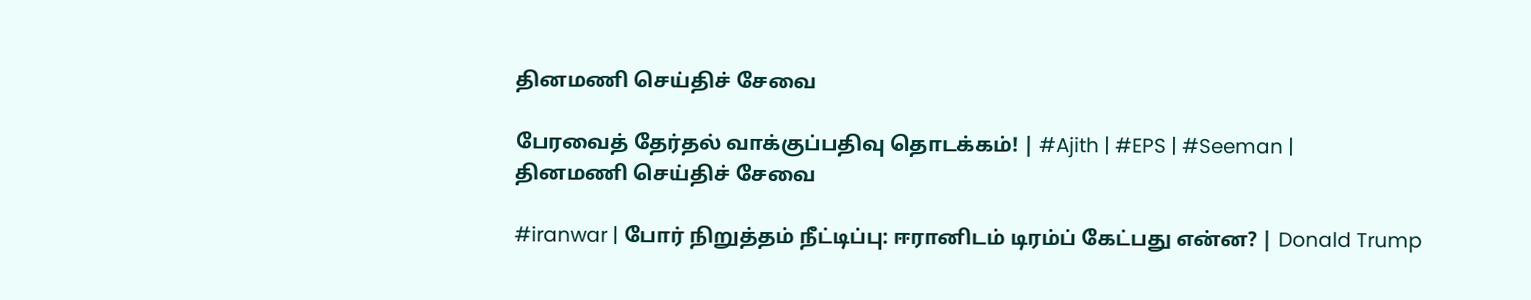தினமணி செய்திச் சேவை

பேரவைத் தேர்தல் வாக்குப்பதிவு தொடக்கம்! | #Ajith | #EPS | #Seeman |
தினமணி செய்திச் சேவை

#iranwar | போர் நிறுத்தம் நீட்டிப்பு: ஈரானிடம் டிரம்ப் கேட்பது என்ன? | Donald Trump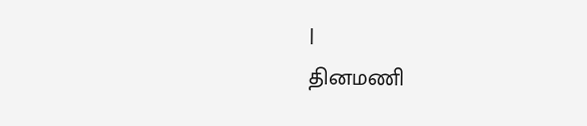|
தினமணி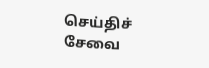செய்திச் சேவை